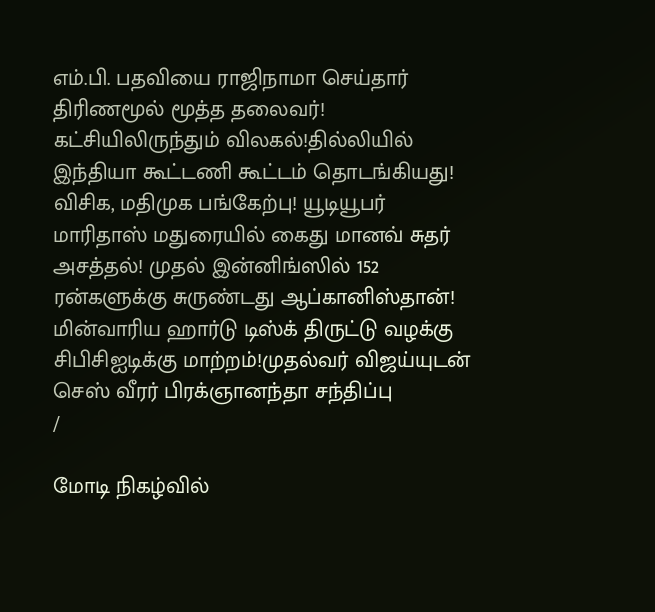எம்.பி. பதவியை ராஜிநாமா செய்தார் திரிணமூல் மூத்த தலைவர்! கட்சியிலிருந்தும் விலகல்!தில்லியில் இந்தியா கூட்டணி கூட்டம் தொடங்கியது! விசிக, மதிமுக பங்கேற்பு! யூடியூபர் மாரிதாஸ் மதுரையில் கைது மானவ் சுதர் அசத்தல்! முதல் இன்னிங்ஸில் 152 ரன்களுக்கு சுருண்டது ஆப்கானிஸ்தான்! மின்வாரிய ஹார்டு டிஸ்க் திருட்டு வழக்கு சிபிசிஐடிக்கு மாற்றம்!முதல்வர் விஜய்யுடன் செஸ் வீரர் பிரக்ஞானந்தா சந்திப்பு
/

மோடி நிகழ்வில்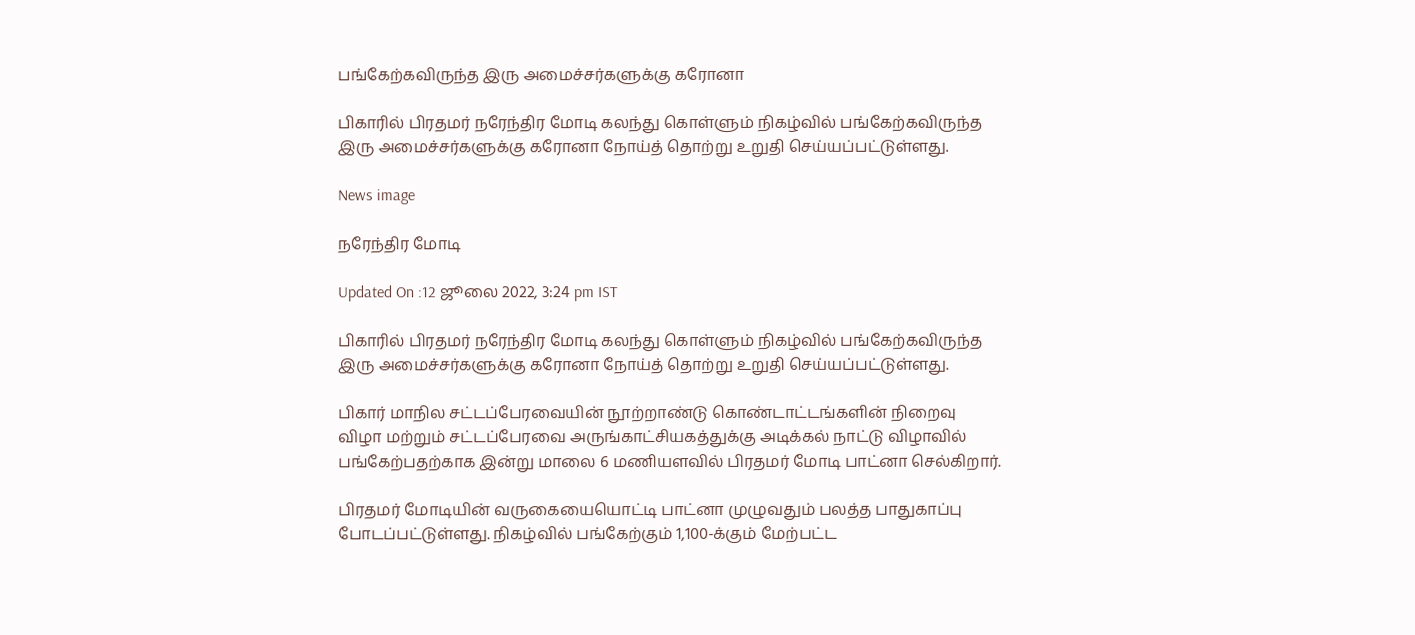பங்கேற்கவிருந்த இரு அமைச்சர்களுக்கு கரோனா

பிகாரில் பிரதமர் நரேந்திர மோடி கலந்து கொள்ளும் நிகழ்வில் பங்கேற்கவிருந்த இரு அமைச்சர்களுக்கு கரோனா நோய்த் தொற்று உறுதி செய்யப்பட்டுள்ளது.

News image

நரேந்திர மோடி

Updated On :12 ஜூலை 2022, 3:24 pm IST

பிகாரில் பிரதமர் நரேந்திர மோடி கலந்து கொள்ளும் நிகழ்வில் பங்கேற்கவிருந்த இரு அமைச்சர்களுக்கு கரோனா நோய்த் தொற்று உறுதி செய்யப்பட்டுள்ளது.

பிகார் மாநில சட்டப்பேரவையின் நூற்றாண்டு கொண்டாட்டங்களின் நிறைவு விழா மற்றும் சட்டப்பேரவை அருங்காட்சியகத்துக்கு அடிக்கல் நாட்டு விழாவில் பங்கேற்பதற்காக இன்று மாலை 6 மணியளவில் பிரதமர் மோடி பாட்னா செல்கிறார்.

பிரதமர் மோடியின் வருகையையொட்டி பாட்னா முழுவதும் பலத்த பாதுகாப்பு போடப்பட்டுள்ளது. நிகழ்வில் பங்கேற்கும் 1,100-க்கும் மேற்பட்ட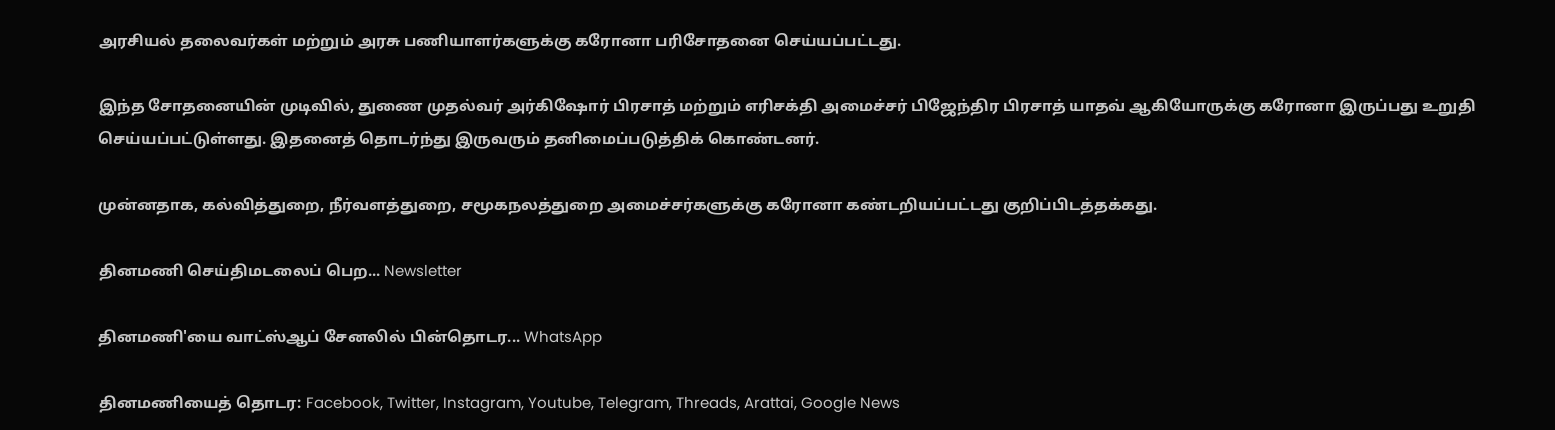அரசியல் தலைவர்கள் மற்றும் அரசு பணியாளர்களுக்கு கரோனா பரிசோதனை செய்யப்பட்டது.

இந்த சோதனையின் முடிவில், துணை முதல்வர் அர்கிஷோர் பிரசாத் மற்றும் எரிசக்தி அமைச்சர் பிஜேந்திர பிரசாத் யாதவ் ஆகியோருக்கு கரோனா இருப்பது உறுதி செய்யப்பட்டுள்ளது. இதனைத் தொடர்ந்து இருவரும் தனிமைப்படுத்திக் கொண்டனர்.

முன்னதாக, கல்வித்துறை, நீர்வளத்துறை, சமூகநலத்துறை அமைச்சர்களுக்கு கரோனா கண்டறியப்பட்டது குறிப்பிடத்தக்கது.

தினமணி செய்திமடலைப் பெற... Newsletter

தினமணி'யை வாட்ஸ்ஆப் சேனலில் பின்தொடர... WhatsApp

தினமணியைத் தொடர: Facebook, Twitter, Instagram, Youtube, Telegram, Threads, Arattai, Google News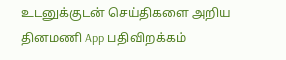உடனுக்குடன் செய்திகளை அறிய தினமணி App பதிவிறக்கம்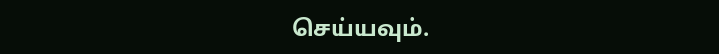செய்யவும்.